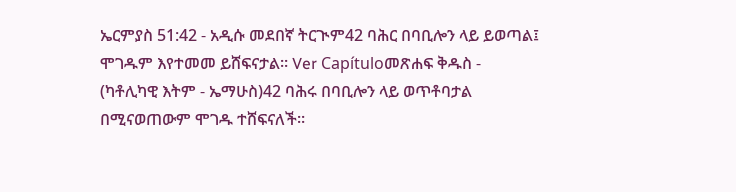ኤርምያስ 51:42 - አዲሱ መደበኛ ትርጒም42 ባሕር በባቢሎን ላይ ይወጣል፤ ሞገዱም እየተመመ ይሸፍናታል። Ver Capítuloመጽሐፍ ቅዱስ - (ካቶሊካዊ እትም - ኤማሁስ)42 ባሕሩ በባቢሎን ላይ ወጥቶባታል በሚናወጠውም ሞገዱ ተሸፍናለች።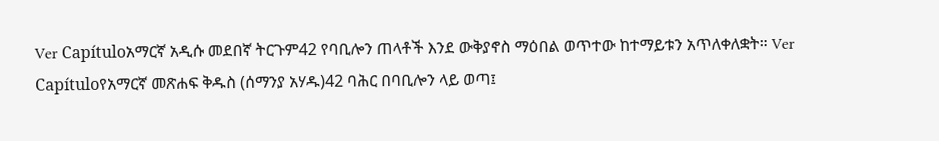Ver Capítuloአማርኛ አዲሱ መደበኛ ትርጉም42 የባቢሎን ጠላቶች እንደ ውቅያኖስ ማዕበል ወጥተው ከተማይቱን አጥለቀለቋት። Ver Capítuloየአማርኛ መጽሐፍ ቅዱስ (ሰማንያ አሃዱ)42 ባሕር በባቢሎን ላይ ወጣ፤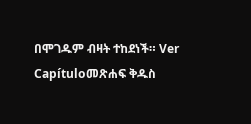በሞገዱም ብዛት ተከደነች። Ver Capítuloመጽሐፍ ቅዱስ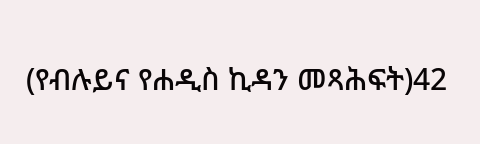(የብሉይና የሐዲስ ኪዳን መጻሕፍት)42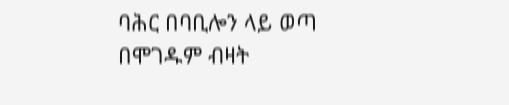ባሕር በባቢሎን ላይ ወጣ በሞገዱም ብዛት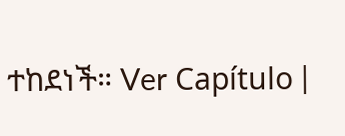ተከደነች። Ver Capítulo |